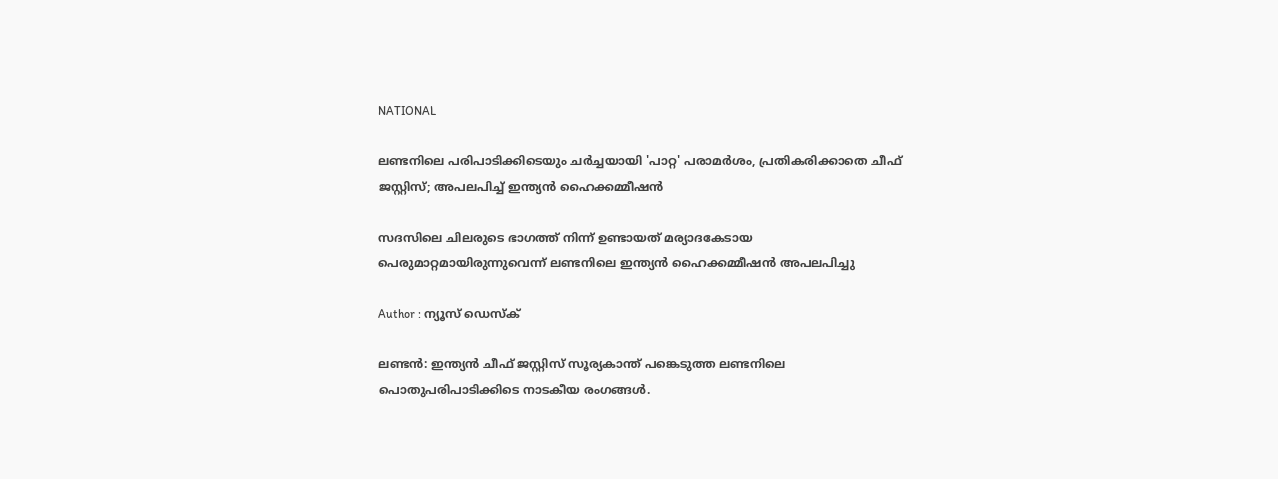NATIONAL

ലണ്ടനിലെ പരിപാടിക്കിടെയും ചർച്ചയായി 'പാറ്റ' പരാമർശം, പ്രതികരിക്കാതെ ചീഫ് ജസ്റ്റിസ്; അപലപിച്ച് ഇന്ത്യന്‍ ഹൈക്കമ്മീഷന്‍

സദസിലെ ചിലരുടെ ഭാഗത്ത് നിന്ന് ഉണ്ടായത് മര്യാദകേടായ പെരുമാറ്റമായിരുന്നുവെന്ന് ലണ്ടനിലെ ഇന്ത്യന്‍ ഹൈക്കമ്മീഷന്‍ അപലപിച്ചു

Author : ന്യൂസ് ഡെസ്ക്

ലണ്ടന്‍: ഇന്ത്യൻ ചീഫ് ജസ്റ്റിസ് സൂര്യകാന്ത് പങ്കെടുത്ത ലണ്ടനിലെ പൊതുപരിപാടിക്കിടെ നാടകീയ രംഗങ്ങള്‍.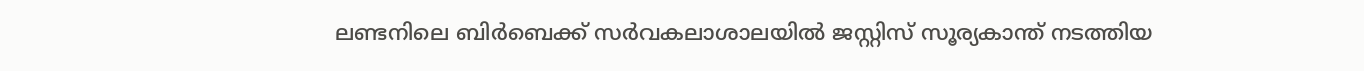ലണ്ടനിലെ ബിർബെക്ക് സർവകലാശാലയില്‍ ജസ്റ്റിസ് സൂര്യകാന്ത് നടത്തിയ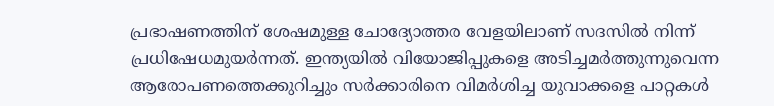പ്രഭാഷണത്തിന് ശേഷമുള്ള ചോദ്യോത്തര വേളയിലാണ് സദസിൽ നിന്ന് പ്രധിഷേധമുയർന്നത്. ഇന്ത്യയില്‍ വിയോജിപ്പുകളെ അടിച്ചമര്‍ത്തുന്നുവെന്ന ആരോപണത്തെക്കുറിച്ചും സർക്കാരിനെ വിമർശിച്ച യുവാക്കളെ പാറ്റകൾ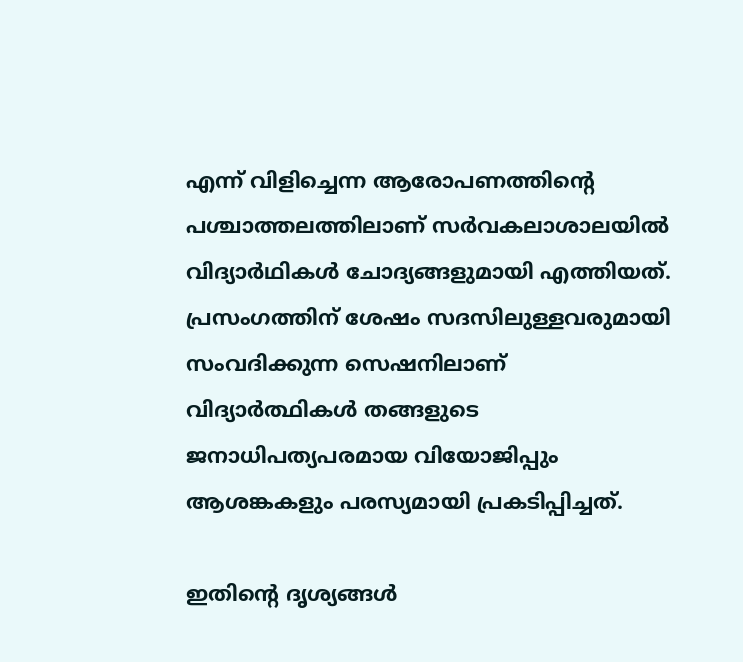എന്ന് വിളിച്ചെന്ന ആരോപണത്തിന്റെ പശ്ചാത്തലത്തിലാണ് സർവകലാശാലയിൽ വിദ്യാർഥികൾ ‌ചോദ്യങ്ങളുമായി എത്തിയത്. പ്രസംഗത്തിന് ശേഷം സദസിലുള്ളവരുമായി സംവദിക്കുന്ന സെഷനിലാണ് വിദ്യാർത്ഥികൾ തങ്ങളുടെ ജനാധിപത്യപരമായ വിയോജിപ്പും ആശങ്കകളും പരസ്യമായി പ്രകടിപ്പിച്ചത്.

ഇതിന്റെ ദൃശ്യങ്ങള്‍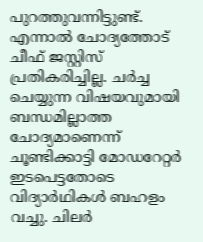പുറത്തുവന്നിട്ടുണ്ട്. എന്നാൽ ചോദ്യത്തോട് ചീഫ് ജസ്റ്റിസ് പ്രതികരിച്ചില്ല. ചർച്ച ചെയ്യുന്ന വിഷയവുമായി ബന്ധമില്ലാത്ത ചോദ്യമാണെന്ന് ചൂണ്ടിക്കാട്ടി മോഡറേറ്റർ ഇടപെട്ടതോടെ വിദ്യാർഥികള്‍ ബഹളം വച്ചു. ചിലര്‍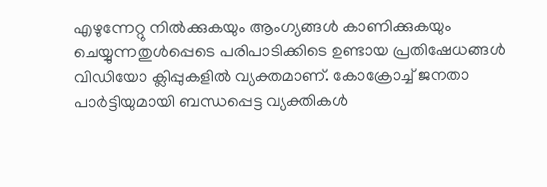എഴുന്നേറ്റു നില്‍ക്കുകയും ആംഗ്യങ്ങള്‍ കാണിക്കുകയും ചെയ്യുന്നതുള്‍പ്പെടെ പരിപാടിക്കിടെ ഉണ്ടായ പ്രതിഷേധങ്ങള്‍ വിഡിയോ ക്ലിപ്പുകളില്‍ വ്യക്തമാണ്. കോക്രോച്ച് ജനതാ പാര്‍ട്ടിയുമായി ബന്ധപ്പെട്ട വ്യക്തികള്‍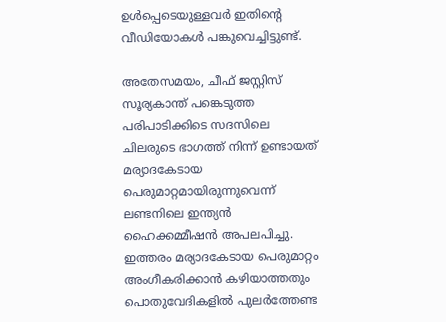ഉള്‍പ്പെടെയുള്ളവര്‍ ഇതിന്റെ വീഡിയോകൾ ‌പങ്കുവെച്ചിട്ടുണ്ട്.

അതേസമയം, ചീഫ് ജസ്റ്റിസ് സൂര്യകാന്ത് പങ്കെടുത്ത പരിപാടിക്കിടെ സദസിലെ ചിലരുടെ ഭാഗത്ത് നിന്ന് ഉണ്ടായത് മര്യാദകേടായ പെരുമാറ്റമായിരുന്നുവെന്ന് ലണ്ടനിലെ ഇന്ത്യന്‍ ഹൈക്കമ്മീഷന്‍ അപലപിച്ചു. ഇത്തരം മര്യാദകേടായ പെരുമാറ്റം അംഗീകരിക്കാന്‍ കഴിയാത്തതും പൊതുവേദികളില്‍ പുലര്‍ത്തേണ്ട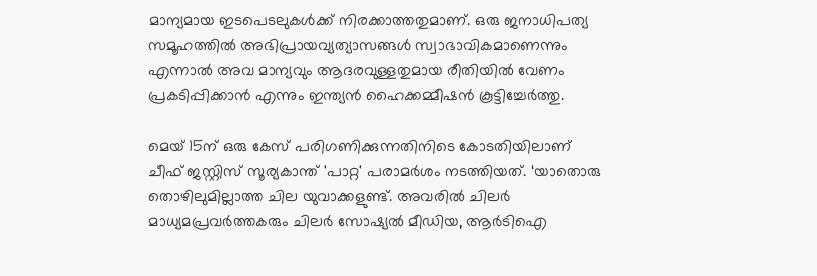മാന്യമായ ഇടപെടലുകള്‍ക്ക് നിരക്കാത്തതുമാണ്. ഒരു ജനാധിപത്യ സമൂഹത്തില്‍ അഭിപ്രായവ്യത്യാസങ്ങള്‍ സ്വാഭാവികമാണെന്നും എന്നാല്‍ അവ മാന്യവും ആദരവുള്ളതുമായ രീതിയില്‍ വേണം പ്രകടിപ്പിക്കാന്‍ എന്നും ഇന്ത്യന്‍ ഹൈക്കമ്മീഷന്‍ കൂട്ടിച്ചേർത്തു.

മെയ് 15ന് ഒരു കേസ് പരിഗണിക്കുന്നതിനിടെ കോടതിയിലാണ് ചീഫ് ജസ്റ്റിസ് സൂര്യകാന്ത് 'പാറ്റ' പരാമര്‍ശം നടത്തിയത്. ‘യാതൊരു തൊഴിലുമില്ലാത്ത ചില യുവാക്കളുണ്ട്. അവരിൽ ചിലർ മാധ്യമപ്രവർത്തകരും ചിലർ സോഷ്യൽ മീഡിയ, ആർടിഐ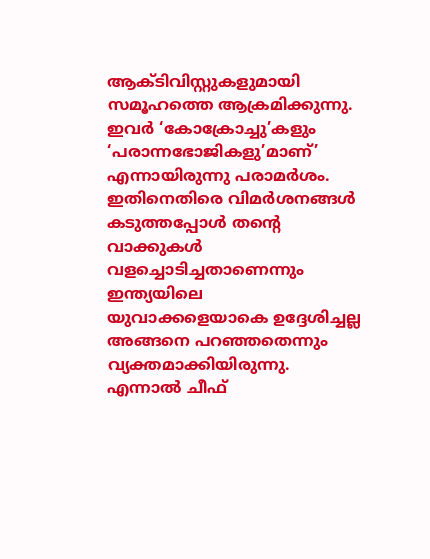ആക്ടിവിസ്റ്റുകളുമായി സമൂഹത്തെ ആക്രമിക്കുന്നു. ഇവർ ‘കോക്രോച്ചു’കളും ‘പരാന്നഭോജികളു’മാണ്’ എന്നായിരുന്നു പരാമർശം. ഇതിനെതിരെ വിമർശനങ്ങൾ കടുത്തപ്പോൾ തൻ്റെ വാക്കുകൾ വളച്ചൊടിച്ചതാണെന്നും ഇന്ത്യയിലെ യുവാക്കളെയാകെ ഉദ്ദേശിച്ചല്ല അങ്ങനെ പറഞ്ഞതെന്നും വ്യക്തമാക്കിയിരുന്നു. എന്നാൽ ചീഫ്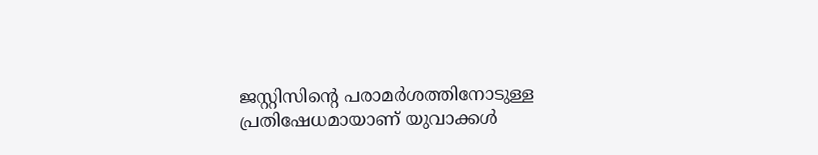ജസ്റ്റിസിന്റെ പരാമർശത്തിനോടുള്ള പ്രതിഷേധമായാണ് യുവാക്കൾ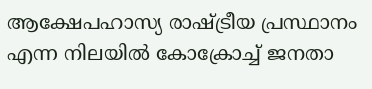ആക്ഷേപഹാസ്യ രാഷ്ട്രീയ പ്രസ്ഥാനം എന്ന നിലയിൽ കോക്രോച്ച് ജനതാ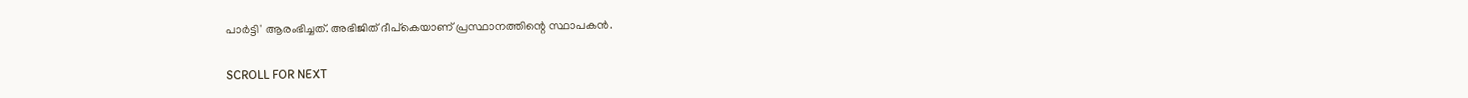പാര്‍ട്ടി' ആരംഭിച്ചത്. അഭിജിത് ദീപ്കെയാണ് പ്രസ്ഥാനത്തിന്റെ സ്ഥാപകൻ.

SCROLL FOR NEXT